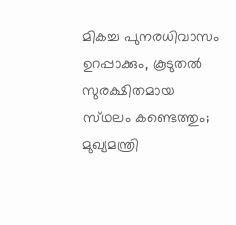മികച്ച പുനരധിവാസം ഉറപ്പാക്കും, കൂടുതൽ സുരക്ഷിതമായ സ്‌ഥലം കണ്ടെത്തും; മുഖ്യമന്ത്രി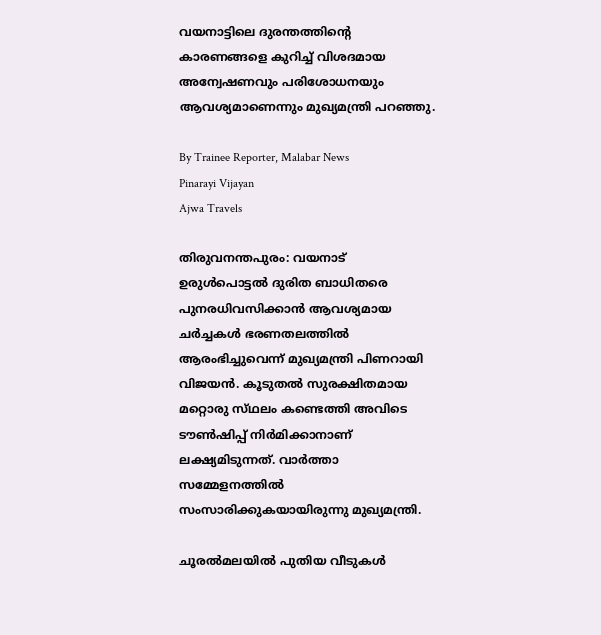വയനാട്ടിലെ ദുരന്തത്തിന്റെ കാരണങ്ങളെ കുറിച്ച് വിശദമായ അന്വേഷണവും പരിശോധനയും ആവശ്യമാണെന്നും മുഖ്യമന്ത്രി പറഞ്ഞു.

By Trainee Reporter, Malabar News
Pinarayi Vijayan
Ajwa Travels

തിരുവനന്തപുരം: വയനാട് ഉരുൾപൊട്ടൽ ദുരിത ബാധിതരെ പുനരധിവസിക്കാൻ ആവശ്യമായ ചർച്ചകൾ ഭരണതലത്തിൽ ആരംഭിച്ചുവെന്ന് മുഖ്യമന്ത്രി പിണറായി വിജയൻ. കൂടുതൽ സുരക്ഷിതമായ മറ്റൊരു സ്‌ഥലം കണ്ടെത്തി അവിടെ ടൗൺഷിപ്പ് നിർമിക്കാനാണ് ലക്ഷ്യമിടുന്നത്. വാർത്താ സമ്മേളനത്തിൽ സംസാരിക്കുകയായിരുന്നു മുഖ്യമന്ത്രി.

ചൂരൽമലയിൽ പുതിയ വീടുകൾ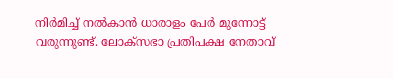നിർമിച്ച് നൽകാൻ ധാരാളം പേർ മുന്നോട്ട് വരുന്നുണ്ട്. ലോക്‌സഭാ പ്രതിപക്ഷ നേതാവ്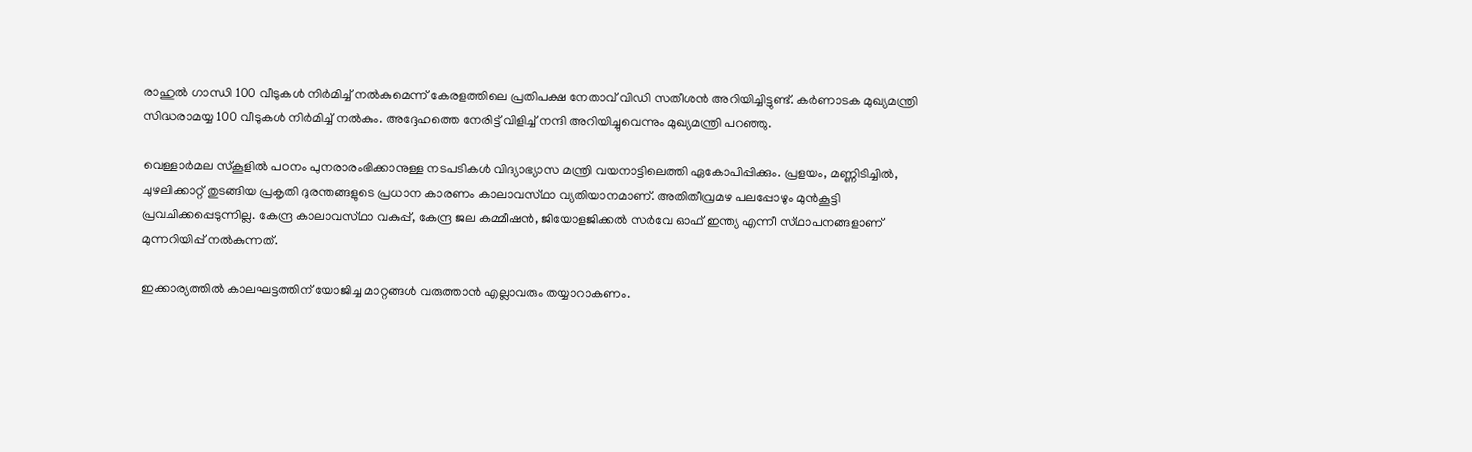രാഹുൽ ഗാന്ധി 100 വീടുകൾ നിർമിച്ച് നൽകുമെന്ന് കേരളത്തിലെ പ്രതിപക്ഷ നേതാവ് വിഡി സതീശൻ അറിയിച്ചിട്ടുണ്ട്. കർണാടക മുഖ്യമന്ത്രി സിദ്ധരാമയ്യ 100 വീടുകൾ നിർമിച്ച് നൽകും. അദ്ദേഹത്തെ നേരിട്ട് വിളിച്ച് നന്ദി അറിയിച്ചുവെന്നും മുഖ്യമന്ത്രി പറഞ്ഞു.

വെള്ളാർമല സ്‌കൂളിൽ പഠനം പുനരാരംഭിക്കാനുള്ള നടപടികൾ വിദ്യാഭ്യാസ മന്ത്രി വയനാട്ടിലെത്തി ഏകോപിപ്പിക്കും. പ്രളയം, മണ്ണിടിച്ചിൽ, ചുഴലിക്കാറ്റ് തുടങ്ങിയ പ്രകൃതി ദുരന്തങ്ങളുടെ പ്രധാന കാരണം കാലാവസ്‌ഥാ വ്യതിയാനമാണ്. അതിതീവ്രമഴ പലപ്പോഴും മുൻകൂട്ടി പ്രവചിക്കപ്പെടുന്നില്ല. കേന്ദ്ര കാലാവസ്‌ഥാ വകുപ്പ്, കേന്ദ്ര ജല കമ്മീഷൻ, ജിയോളജിക്കൽ സർവേ ഓഫ് ഇന്ത്യ എന്നീ സ്‌ഥാപനങ്ങളാണ് മുന്നറിയിപ്പ് നൽകുന്നത്.

ഇക്കാര്യത്തിൽ കാലഘട്ടത്തിന് യോജിച്ച മാറ്റങ്ങൾ വരുത്താൻ എല്ലാവരും തയ്യാറാകണം.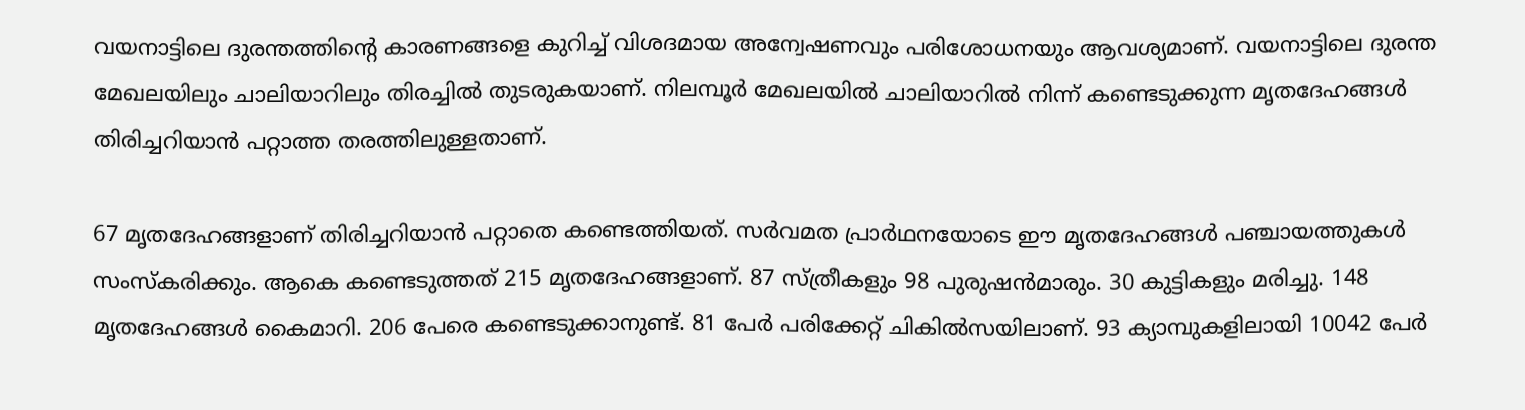വയനാട്ടിലെ ദുരന്തത്തിന്റെ കാരണങ്ങളെ കുറിച്ച് വിശദമായ അന്വേഷണവും പരിശോധനയും ആവശ്യമാണ്. വയനാട്ടിലെ ദുരന്ത മേഖലയിലും ചാലിയാറിലും തിരച്ചിൽ തുടരുകയാണ്. നിലമ്പൂർ മേഖലയിൽ ചാലിയാറിൽ നിന്ന് കണ്ടെടുക്കുന്ന മൃതദേഹങ്ങൾ തിരിച്ചറിയാൻ പറ്റാത്ത തരത്തിലുള്ളതാണ്.

67 മൃതദേഹങ്ങളാണ് തിരിച്ചറിയാൻ പറ്റാതെ കണ്ടെത്തിയത്. സർവമത പ്രാർഥനയോടെ ഈ മൃതദേഹങ്ങൾ പഞ്ചായത്തുകൾ സംസ്‌കരിക്കും. ആകെ കണ്ടെടുത്തത് 215 മൃതദേഹങ്ങളാണ്. 87 സ്‌ത്രീകളും 98 പുരുഷൻമാരും. 30 കുട്ടികളും മരിച്ചു. 148 മൃതദേഹങ്ങൾ കൈമാറി. 206 പേരെ കണ്ടെടുക്കാനുണ്ട്. 81 പേർ പരിക്കേറ്റ് ചികിൽസയിലാണ്. 93 ക്യാമ്പുകളിലായി 10042 പേർ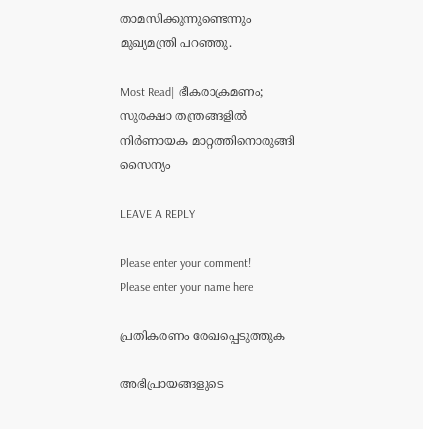താമസിക്കുന്നുണ്ടെന്നും മുഖ്യമന്ത്രി പറഞ്ഞു.

Most Read| ഭീകരാക്രമണം; സുരക്ഷാ തന്ത്രങ്ങളിൽ നിർണായക മാറ്റത്തിനൊരുങ്ങി സൈന്യം

LEAVE A REPLY

Please enter your comment!
Please enter your name here

പ്രതികരണം രേഖപ്പെടുത്തുക

അഭിപ്രായങ്ങളുടെ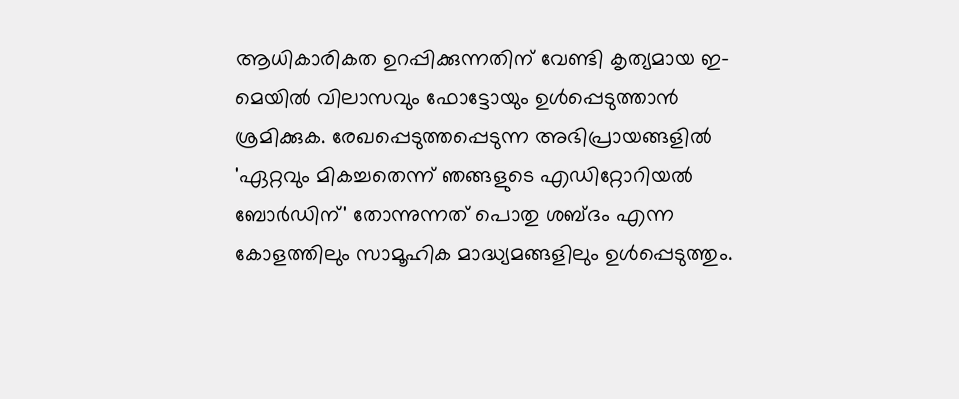ആധികാരികത ഉറപ്പിക്കുന്നതിന് വേണ്ടി കൃത്യമായ ഇ-മെയിൽ വിലാസവും ഫോട്ടോയും ഉൾപ്പെടുത്താൻ ശ്രമിക്കുക. രേഖപ്പെടുത്തപ്പെടുന്ന അഭിപ്രായങ്ങളിൽ 'ഏറ്റവും മികച്ചതെന്ന് ഞങ്ങളുടെ എഡിറ്റോറിയൽ ബോർഡിന്' തോന്നുന്നത് പൊതു ശബ്‌ദം എന്ന കോളത്തിലും സാമൂഹിക മാദ്ധ്യമങ്ങളിലും ഉൾപ്പെടുത്തും.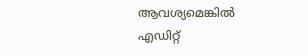ആവശ്യമെങ്കിൽ എഡിറ്റ്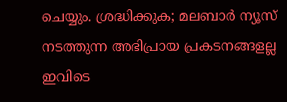ചെയ്യും. ശ്രദ്ധിക്കുക; മലബാർ ന്യൂസ് നടത്തുന്ന അഭിപ്രായ പ്രകടനങ്ങളല്ല ഇവിടെ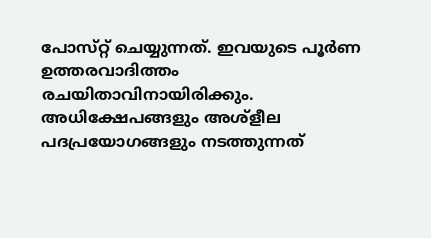പോസ്‌റ്റ് ചെയ്യുന്നത്. ഇവയുടെ പൂർണ ഉത്തരവാദിത്തം രചയിതാവിനായിരിക്കും. അധിക്ഷേപങ്ങളും അശ്‌ളീല പദപ്രയോഗങ്ങളും നടത്തുന്നത്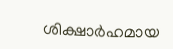ശിക്ഷാർഹമായ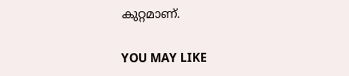കുറ്റമാണ്.

YOU MAY LIKE